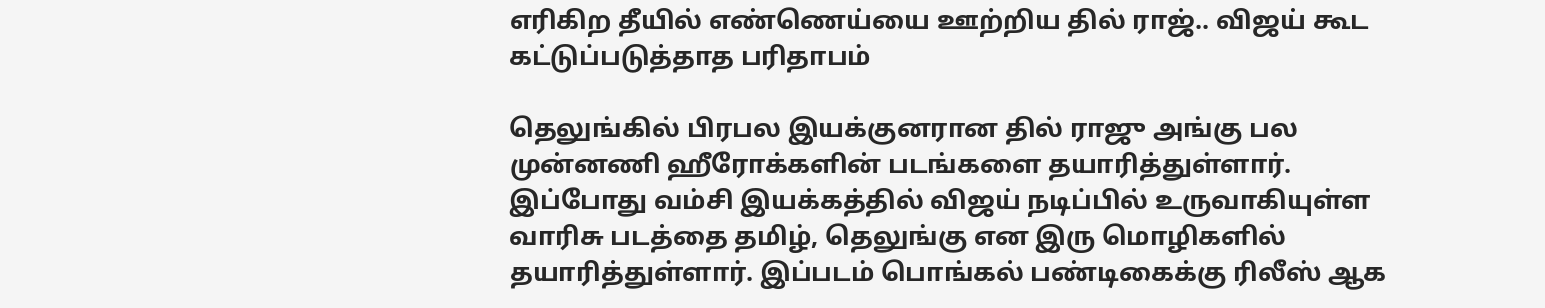எரிகிற தீயில் எண்ணெய்யை ஊற்றிய தில் ராஜ்.. விஜய் கூட கட்டுப்படுத்தாத பரிதாபம்

தெலுங்கில் பிரபல இயக்குனரான தில் ராஜு அங்கு பல முன்னணி ஹீரோக்களின் படங்களை தயாரித்துள்ளார். இப்போது வம்சி இயக்கத்தில் விஜய் நடிப்பில் உருவாகியுள்ள வாரிசு படத்தை தமிழ், தெலுங்கு என இரு மொழிகளில் தயாரித்துள்ளார். இப்படம் பொங்கல் பண்டிகைக்கு ரிலீஸ் ஆக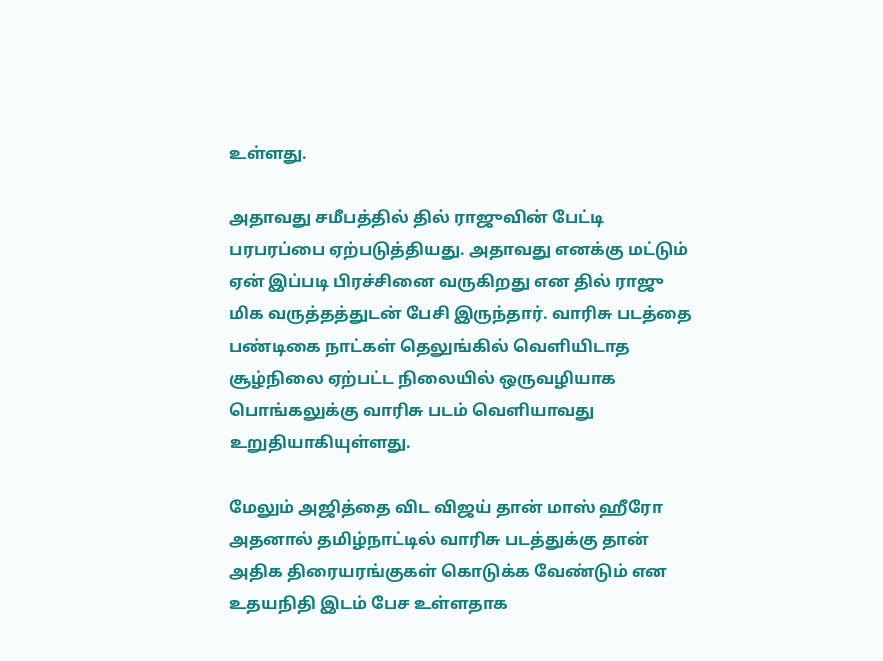உள்ளது.

அதாவது சமீபத்தில் தில் ராஜுவின் பேட்டி பரபரப்பை ஏற்படுத்தியது. அதாவது எனக்கு மட்டும் ஏன் இப்படி பிரச்சினை வருகிறது என தில் ராஜு மிக வருத்தத்துடன் பேசி இருந்தார். வாரிசு படத்தை பண்டிகை நாட்கள் தெலுங்கில் வெளியிடாத சூழ்நிலை ஏற்பட்ட நிலையில் ஒருவழியாக பொங்கலுக்கு வாரிசு படம் வெளியாவது உறுதியாகியுள்ளது.

மேலும் அஜித்தை விட விஜய் தான் மாஸ் ஹீரோ அதனால் தமிழ்நாட்டில் வாரிசு படத்துக்கு தான் அதிக திரையரங்குகள் கொடுக்க வேண்டும் என உதயநிதி இடம் பேச உள்ளதாக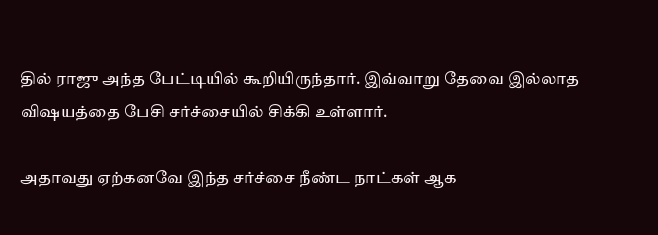தில் ராஜு அந்த பேட்டியில் கூறியிருந்தார். இவ்வாறு தேவை இல்லாத விஷயத்தை பேசி சர்ச்சையில் சிக்கி உள்ளார்.

அதாவது ஏற்கனவே இந்த சர்ச்சை நீண்ட நாட்கள் ஆக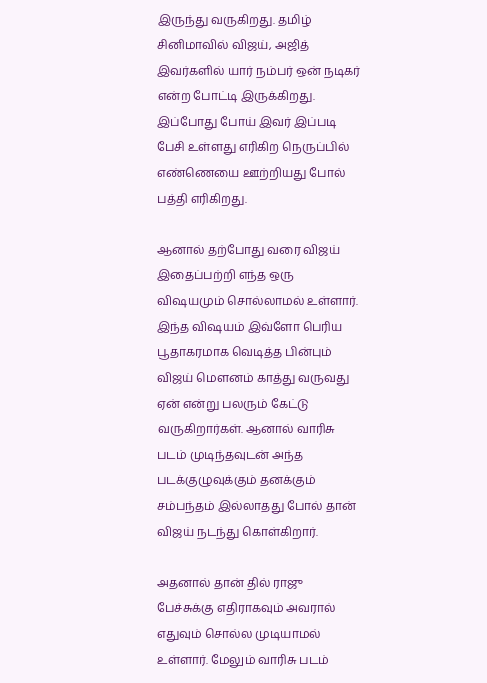இருந்து வருகிறது. தமிழ் சினிமாவில் விஜய், அஜித் இவர்களில் யார் நம்பர் ஒன் நடிகர் என்ற போட்டி இருக்கிறது. இப்போது போய் இவர் இப்படி பேசி உள்ளது எரிகிற நெருப்பில் எண்ணெயை ஊற்றியது போல் பத்தி எரிகிறது.

ஆனால் தற்போது வரை விஜய் இதைப்பற்றி எந்த ஒரு விஷயமும் சொல்லாமல் உள்ளார். இந்த விஷயம் இவ்ளோ பெரிய பூதாகரமாக வெடித்த பின்பும் விஜய் மௌனம் காத்து வருவது ஏன் என்று பலரும் கேட்டு வருகிறார்கள். ஆனால் வாரிசு படம் முடிந்தவுடன் அந்த படக்குழுவுக்கும் தனக்கும் சம்பந்தம் இல்லாதது போல் தான் விஜய் நடந்து கொள்கிறார்.

அதனால் தான் தில் ராஜு பேச்சுக்கு எதிராகவும் அவரால் எதுவும் சொல்ல முடியாமல் உள்ளார். மேலும் வாரிசு படம்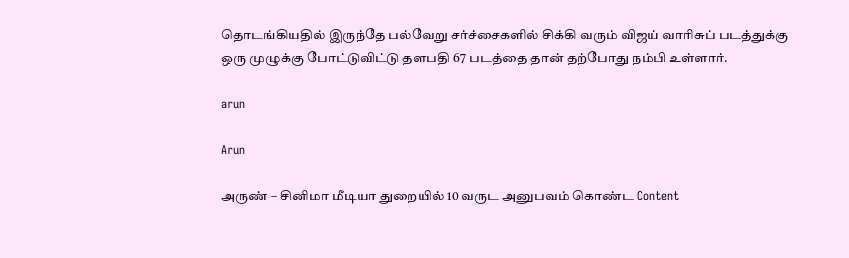தொடங்கியதில் இருந்தே பல்வேறு சர்ச்சைகளில் சிக்கி வரும் விஜய் வாரிசுப் படத்துக்கு ஒரு முழுக்கு போட்டுவிட்டு தளபதி 67 படத்தை தான் தற்போது நம்பி உள்ளார்.

arun

Arun

அருண் – சினிமா மீடியா துறையில் 10 வருட அனுபவம் கொண்ட Content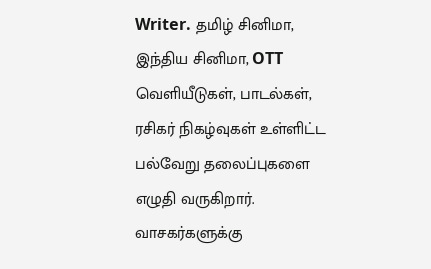Writer. தமிழ் சினிமா, இந்திய சினிமா, OTT வெளியீடுகள், பாடல்கள், ரசிகர் நிகழ்வுகள் உள்ளிட்ட பல்வேறு தலைப்புகளை எழுதி வருகிறார். வாசகர்களுக்கு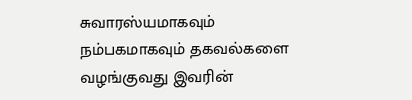சுவாரஸ்யமாகவும் நம்பகமாகவும் தகவல்களை வழங்குவது இவரின்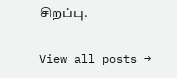சிறப்பு.

View all posts →